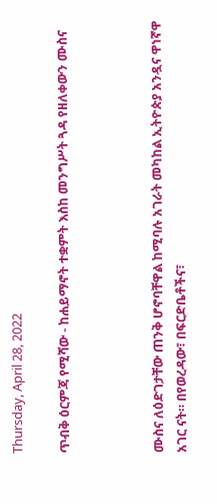Thursday, April 28, 2022

ጥብቅ ዕርምጃ የሚሻው - ከሐይማኖት ተቋምት እስከ መንግሥት ጓዳ የዘለቀውን ሙስና



ሙስና ለዕድገታቸው ጠንቅ ሆኖባቸዋል ከሚባሉ አገራት መካከል ኢትዮጵያ አንዷና ዋነኛዋ አገር ናት። በየወረዳው፣ በፍርድቤቶችና፣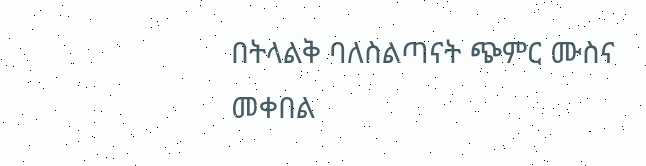በትላልቅ ባለስልጣናት ጭምር ሙስና መቀበል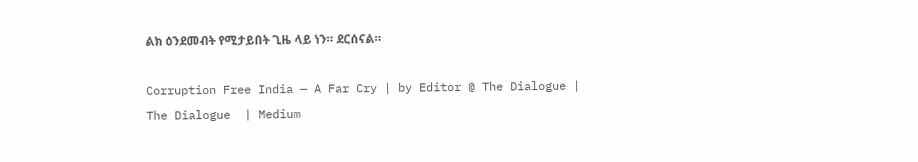ልክ ዕንደመብት የሚታይበት ጊዜ ላይ ነን። ደርሰናል።

Corruption Free India — A Far Cry | by Editor @ The Dialogue | The Dialogue  | Medium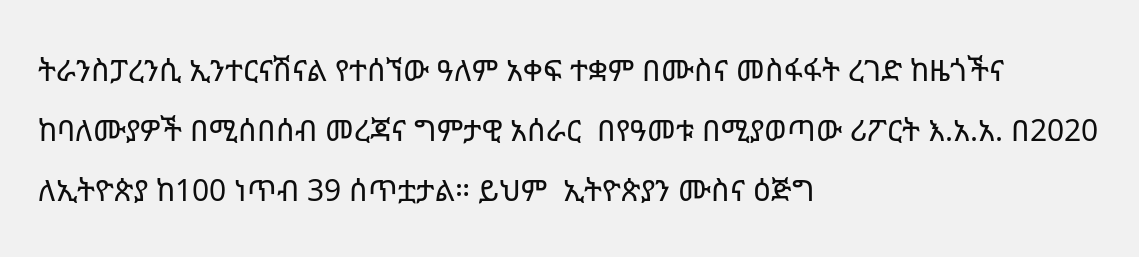ትራንስፓረንሲ ኢንተርናሽናል የተሰኘው ዓለም አቀፍ ተቋም በሙስና መስፋፋት ረገድ ከዜጎችና ከባለሙያዎች በሚሰበሰብ መረጃና ግምታዊ አሰራር  በየዓመቱ በሚያወጣው ሪፖርት እ.አ.አ. በ2020 ለኢትዮጵያ ከ100 ነጥብ 39 ሰጥቷታል። ይህም  ኢትዮጵያን ሙስና ዕጅግ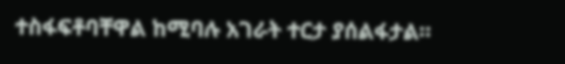ተስፋፍቶባቸዋል ከሚባሉ አገራት ተርታ ያሰልፋታል።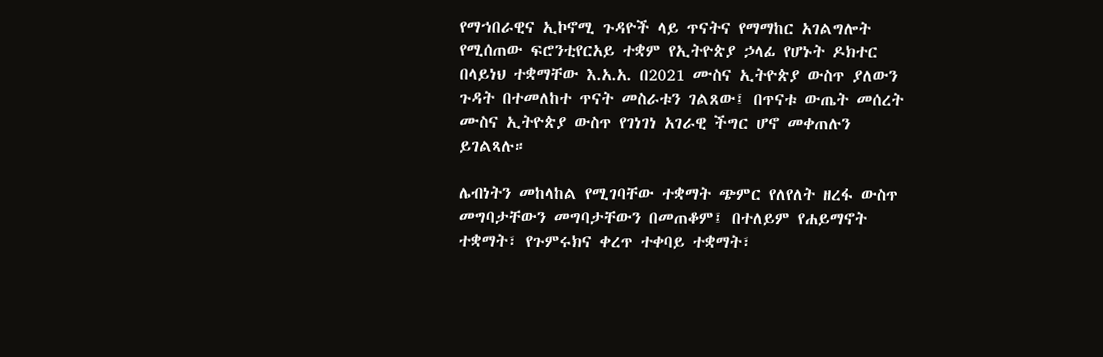የማኀበራዊና ኢኮኖሚ ጉዳዮች ላይ ጥናትና የማማከር አገልግሎት የሚሰጠው ፍሮንቲየርአይ ተቋም የኢትዮጵያ ኃላፊ የሆኑት ዶክተር በላይነህ ተቋማቸው እ.አ.አ. በ2021 ሙስና ኢትዮጵያ ውስጥ ያለውን ጉዳት በተመለከተ ጥናት መስራቱን ገልጸው፤ በጥናቱ ውጤት መሰረት ሙስና ኢትዮጵያ ውስጥ የገነገነ አገራዊ ችግር ሆኖ መቀጠሉን ይገልጻሉ።

ሌብነትን መከላከል የሚገባቸው ተቋማት ጭምር የለየለት ዘረፋ ውስጥ መግባታቸውን መግባታቸውን በመጠቆም፤ በተለይም የሐይማኖት ተቋማት፣ የጉምሩክና ቀረጥ ተቀባይ ተቋማት፣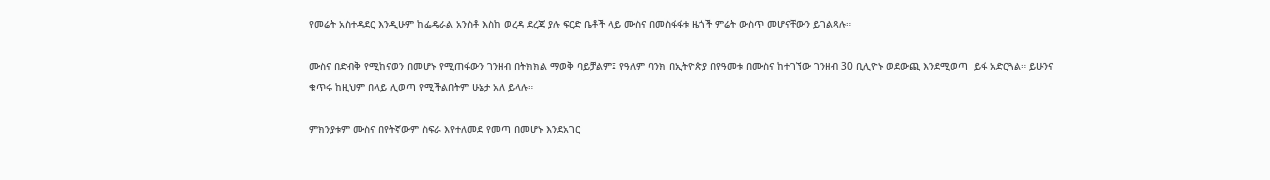የመሬት አስተዳደር እንዲሁም ከፌዴራል አንስቶ እስከ ወረዳ ደረጃ ያሉ ፍርድ ቤቶች ላይ ሙስና በመስፋፋቱ ዜጎች ምሬት ውስጥ መሆናቸውን ይገልጻሉ።

ሙስና በድብቅ የሚከናወን በመሆኑ የሚጠፋውን ገንዘብ በትክክል ማወቅ ባይቻልም፤ የዓለም ባንክ በኢትዮጵያ በየዓመቱ በሙስና ከተገኘው ገንዘብ 30 ቢሊዮኑ ወደውጪ እንደሚወጣ  ይፋ አድርጓል። ይሁንና ቁጥሩ ከዚህም በላይ ሊወጣ የሚችልበትም ሁኔታ አለ ይላሉ።

ምክንያቱም ሙስና በየትኛውም ስፍራ እየተለመደ የመጣ በመሆኑ እንደአገር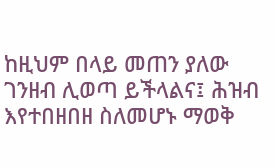ከዚህም በላይ መጠን ያለው ገንዘብ ሊወጣ ይችላልና፤ ሕዝብ እየተበዘበዘ ስለመሆኑ ማወቅ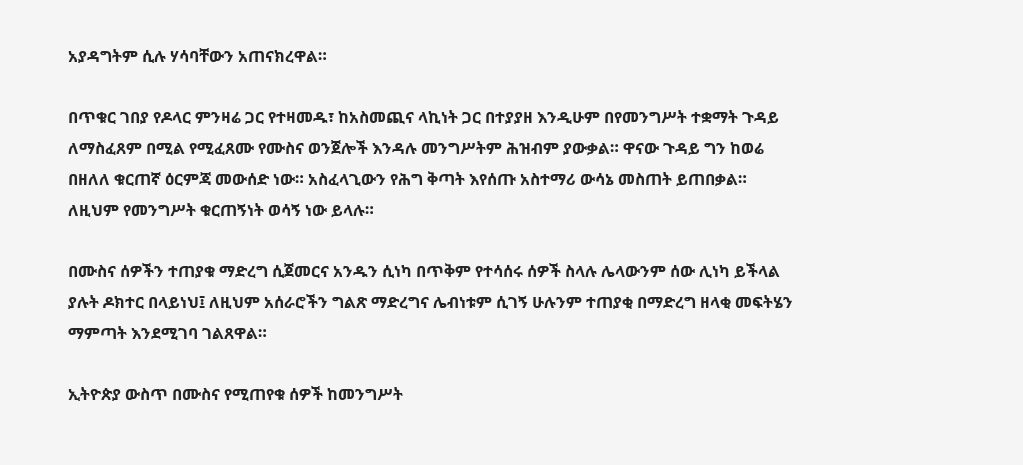አያዳግትም ሲሉ ሃሳባቸውን አጠናክረዋል።

በጥቁር ገበያ የዶላር ምንዛሬ ጋር የተዛመዱ፣ ከአስመጪና ላኪነት ጋር በተያያዘ እንዲሁም በየመንግሥት ተቋማት ጉዳይ ለማስፈጸም በሚል የሚፈጸሙ የሙስና ወንጀሎች እንዳሉ መንግሥትም ሕዝብም ያውቃል። ዋናው ጉዳይ ግን ከወሬ በዘለለ ቁርጠኛ ዕርምጃ መውሰድ ነው። አስፈላጊውን የሕግ ቅጣት እየሰጡ አስተማሪ ውሳኔ መስጠት ይጠበቃል። ለዚህም የመንግሥት ቁርጠኝነት ወሳኝ ነው ይላሉ።

በሙስና ሰዎችን ተጠያቁ ማድረግ ሲጀመርና አንዱን ሲነካ በጥቅም የተሳሰሩ ሰዎች ስላሉ ሌላውንም ሰው ሊነካ ይችላል ያሉት ዶክተር በላይነህ፤ ለዚህም አሰራሮችን ግልጽ ማድረግና ሌብነቱም ሲገኝ ሁሉንም ተጠያቂ በማድረግ ዘላቂ መፍትሄን ማምጣት እንደሚገባ ገልጸዋል።

ኢትዮጵያ ውስጥ በሙስና የሚጠየቁ ሰዎች ከመንግሥት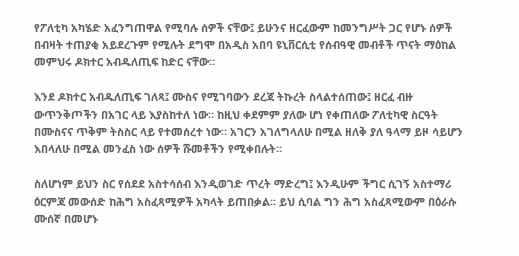የፖለቲካ አካሄድ አፈንግጠዋል የሚባሉ ሰዎች ናቸው፤ ይሁንና ዘርፈውም ከመንግሥት ጋር የሆኑ ሰዎች በብዛት ተጠያቂ አይደረጉም የሚሉት ደግሞ በአዲስ አበባ ዩኒቨርሲቲ የሰብዓዊ መብቶች ጥናት ማዕከል መምህሩ ዶክተር አብዱለጢፍ ከድር ናቸው።

እንደ ዶክተር አብዱለጢፍ ገለጻ፤ ሙስና የሚገባውን ደረጃ ትኩረት ስላልተሰጠው፤ ዘርፈ ብዙ ውጥንቅጦችን በአገር ላይ እያስከተለ ነው። ከዚህ ቀደምም ያለው ሆነ የቀጠለው ፖለቲካዊ ስርዓት በሙስናና ጥቅም ትስስር ላይ የተመሰረተ ነው። አገርን አገለግላለሁ በሚል ዘለቅ ያለ ዓላማ ይዞ ሳይሆን እበላለሁ በሚል መንፈስ ነው ሰዎች ሹመቶችን የሚቀበሉት።

ስለሆነም ይህን ስር የሰደደ አስተሳሰብ እንዲወገድ ጥረት ማድረግ፤ እንዲሁም ችግር ሲገኝ አስተማሪ ዕርምጃ መውሰድ ከሕግ አስፈጻሚዎች አካላት ይጠበቃል። ይህ ሲባል ግን ሕግ አስፈጻሚውም በዕራሱ ሙሰኛ በመሆኑ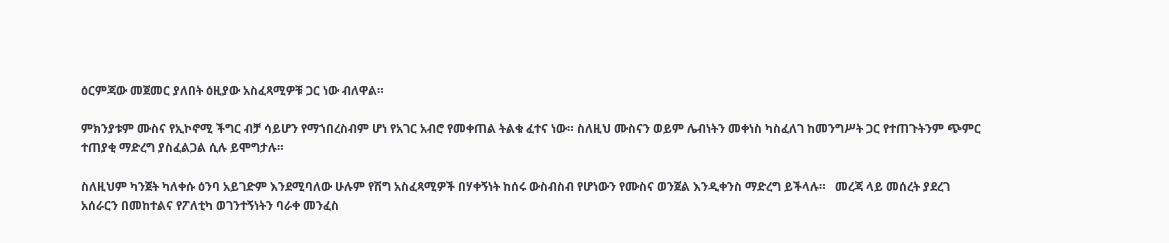ዕርምጃው መጀመር ያለበት ዕዚያው አስፈጻሚዎቹ ጋር ነው ብለዋል።

ምክንያቱም ሙስና የኢኮኖሚ ችግር ብቻ ሳይሆን የማኀበረስብም ሆነ የአገር አብሮ የመቀጠል ትልቁ ፈተና ነው። ስለዚህ ሙስናን ወይም ሌብነትን መቀነስ ካስፈለገ ከመንግሥት ጋር የተጠጉትንም ጭምር ተጠያቂ ማድረግ ያስፈልጋል ሲሉ ይሞግታሉ።

ስለዚህም ካንጀት ካለቀሱ ዕንባ አይገድም እንደሚባለው ሁሉም የሽግ አስፈጻሚዎች በሃቀኝነት ከሰሩ ውስብስብ የሆነውን የሙስና ወንጀል እንዲቀንስ ማድረግ ይችላሉ።   መረጃ ላይ መሰረት ያደረገ አሰራርን በመከተልና የፖለቲካ ወገንተኝነትን ባራቀ መንፈስ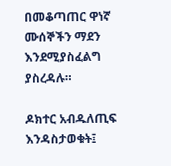በመቆጣጠር ዋነኛ ሙሰኞችን ማደን እንደሚያስፈልግ ያስረዳሉ።

ዶክተር አብዱለጢፍ እንዳስታወቁት፤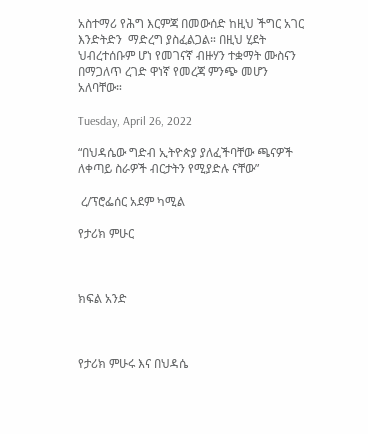አስተማሪ የሕግ እርምጃ በመውሰድ ከዚህ ችግር አገር እንድትድን  ማድረግ ያስፈልጋል። በዚህ ሂደት ህብረተሰቡም ሆነ የመገናኛ ብዙሃን ተቋማት ሙስናን በማጋለጥ ረገድ ዋነኛ የመረጃ ምንጭ መሆን አለባቸው።

Tuesday, April 26, 2022

“በህዳሴው ግድብ ኢትዮጵያ ያለፈችባቸው ጫናዎች ለቀጣይ ስራዎች ብርታትን የሚያድሉ ናቸው”

 ረ/ፕሮፌሰር አደም ካሚል

የታሪክ ምሁር



ክፍል አንድ



የታሪክ ምሁሩ እና በህዳሴ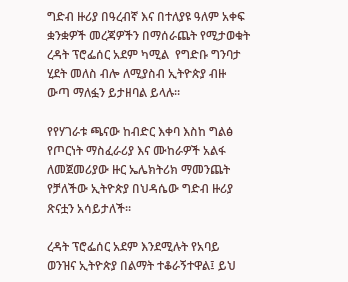ግድብ ዙሪያ በዓረብኛ እና በተለያዩ ዓለም አቀፍ ቋንቋዎች መረጃዎችን በማሰራጨት የሚታወቁት ረዳት ፕሮፌሰር አደም ካሚል  የግድቡ ግንባታ ሂደት መለስ ብሎ ለሚያስብ ኢትዮጵያ ብዙ ውጣ ማለፏን ይታዘባል ይላሉ።

የየሃገራቱ ጫናው ከብድር እቀባ እስከ ግልፅ የጦርነት ማስፈራሪያ እና ሙከራዎች አልፋ ለመጀመሪያው ዙር ኤሌክትሪክ ማመንጨት የቻለችው ኢትዮጵያ በህዳሴው ግድብ ዙሪያ ጽናቷን አሳይታለች።

ረዳት ፕሮፌሰር አደም እንደሚሉት የአባይ ወንዝና ኢትዮጵያ በልማት ተቆራኝተዋል፤ ይህ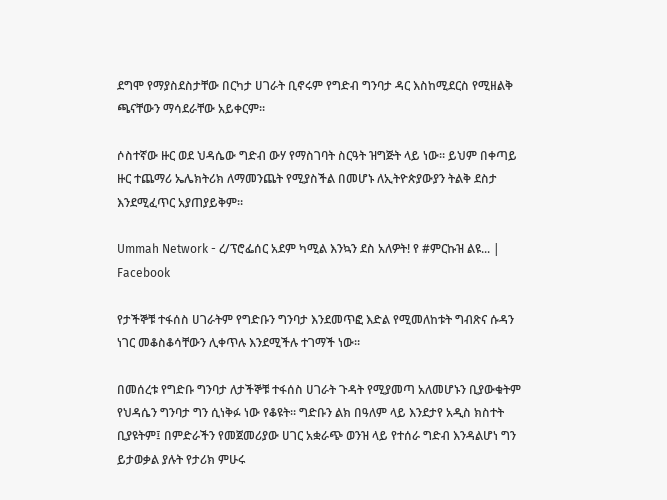ደግሞ የማያስደስታቸው በርካታ ሀገራት ቢኖሩም የግድብ ግንባታ ዳር እስከሚደርስ የሚዘልቅ ጫናቸውን ማሳደራቸው አይቀርም።

ሶስተኛው ዙር ወደ ህዳሴው ግድብ ውሃ የማስገባት ስርዓት ዝግጅት ላይ ነው። ይህም በቀጣይ ዙር ተጨማሪ ኤሌክትሪክ ለማመንጨት የሚያስችል በመሆኑ ለኢትዮጵያውያን ትልቅ ደስታ እንደሚፈጥር አያጠያይቅም።

Ummah Network - ረ/ፕሮፌሰር አደም ካሚል እንኳን ደስ አለዎት! የ #ምርኩዝ ልዩ... | Facebook

የታችኞቹ ተፋሰስ ሀገራትም የግድቡን ግንባታ እንደመጥፎ እድል የሚመለከቱት ግብጽና ሱዳን ነገር መቆስቆሳቸውን ሊቀጥሉ እንደሚችሉ ተገማች ነው።

በመሰረቱ የግድቡ ግንባታ ለታችኞቹ ተፋሰስ ሀገራት ጉዳት የሚያመጣ አለመሆኑን ቢያውቁትም የህዳሴን ግንባታ ግን ሲነቅፉ ነው የቆዩት። ግድቡን ልክ በዓለም ላይ እንደታየ አዲስ ክስተት ቢያዩትም፤ በምድራችን የመጀመሪያው ሀገር አቋራጭ ወንዝ ላይ የተሰራ ግድብ እንዳልሆነ ግን ይታወቃል ያሉት የታሪክ ምሁሩ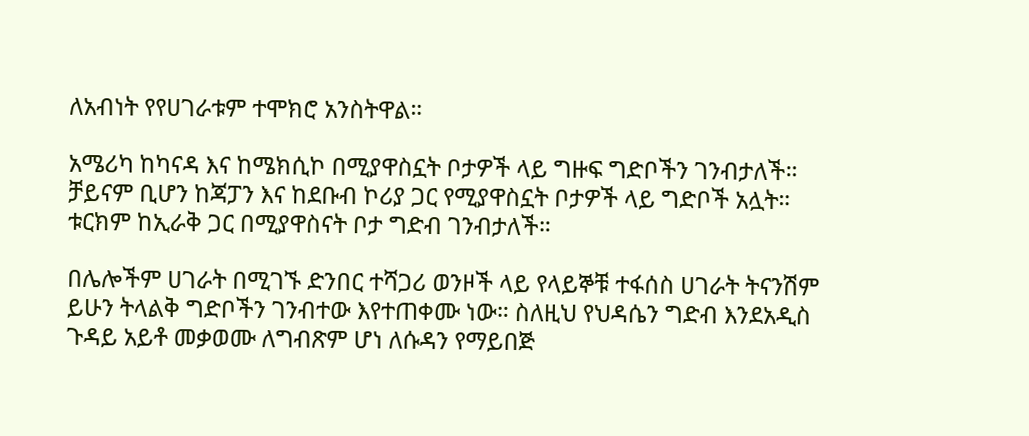ለአብነት የየሀገራቱም ተሞክሮ አንስትዋል።

አሜሪካ ከካናዳ እና ከሜክሲኮ በሚያዋስኗት ቦታዎች ላይ ግዙፍ ግድቦችን ገንብታለች። ቻይናም ቢሆን ከጃፓን እና ከደቡብ ኮሪያ ጋር የሚያዋስኗት ቦታዎች ላይ ግድቦች አሏት። ቱርክም ከኢራቅ ጋር በሚያዋስናት ቦታ ግድብ ገንብታለች።

በሌሎችም ሀገራት በሚገኙ ድንበር ተሻጋሪ ወንዞች ላይ የላይኞቹ ተፋሰስ ሀገራት ትናንሽም ይሁን ትላልቅ ግድቦችን ገንብተው እየተጠቀሙ ነው። ስለዚህ የህዳሴን ግድብ እንደአዲስ ጉዳይ አይቶ መቃወሙ ለግብጽም ሆነ ለሱዳን የማይበጅ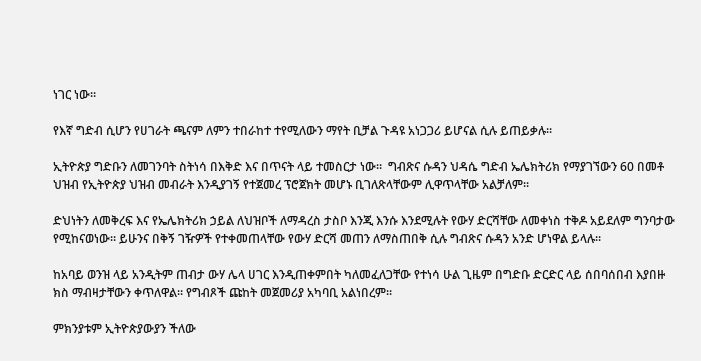ነገር ነው።

የእኛ ግድብ ሲሆን የሀገራት ጫናም ለምን ተበራከተ ተየሚለውን ማየት ቢቻል ጉዳዩ አነጋጋሪ ይሆናል ሲሉ ይጠይቃሉ።

ኢትዮጵያ ግድቡን ለመገንባት ስትነሳ በእቅድ እና በጥናት ላይ ተመስርታ ነው።  ግብጽና ሱዳን ህዳሴ ግድብ ኤሌክትሪክ የማያገኘውን 60 በመቶ ህዝብ የኢትዮጵያ ህዝብ መብራት እንዲያገኝ የተጀመረ ፕሮጀክት መሆኑ ቢገለጽላቸውም ሊዋጥላቸው አልቻለም።

ድህነትን ለመቅረፍ እና የኤሌክትሪክ ኃይል ለህዝቦች ለማዳረስ ታስቦ እንጂ እንሱ እንደሚሉት የውሃ ድርሻቸው ለመቀነስ ተቅዶ አይደለም ግንባታው የሚከናወነው። ይሁንና በቅኝ ገዥዎች የተቀመጠላቸው የውሃ ድርሻ መጠን ለማስጠበቅ ሲሉ ግብጽና ሱዳን አንድ ሆነዋል ይላሉ።

ከአባይ ወንዝ ላይ አንዲትም ጠብታ ውሃ ሌላ ሀገር እንዲጠቀምበት ካለመፈለጋቸው የተነሳ ሁል ጊዜም በግድቡ ድርድር ላይ ሰበባሰበብ እያበዙ ክስ ማብዛታቸውን ቀጥለዋል። የግብጾች ጩከት መጀመሪያ አካባቢ አልነበረም።

ምክንያቱም ኢትዮጵያውያን ችለው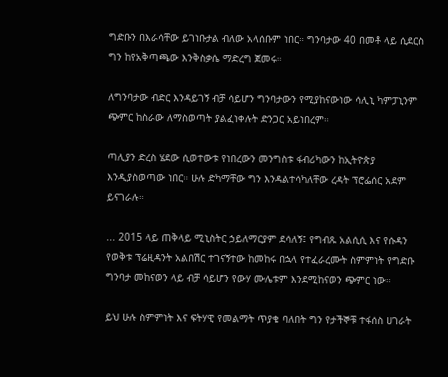ግድቡን በእራሳቸው ይገነቡታል ብለው አላሰቡም ነበር። ግንባታው 40 በመቶ ላይ ሲደርስ ግን ከየአቅጣጫው እንቅስቃሴ ማድረግ ጀመሩ።

ለግንባታው ብድር እንዳይገኝ ብቻ ሳይሆን ግንባታውን የሚያከናውነው ሳሊኒ ካምፓኒንም ጭምር ከስራው ለማስወጣት ያልፈነቀሉት ድንጋር አይነበረም።

ጣሊያን ድረስ ሄደው ሲወተውቱ የነበረውን መንግስቱ ፋብሪካውን ከኢትዮጵያ እንዲያስወጣው ነበር። ሁሉ ድካማቸው ግን እንዳልተሳካለቸው ረዳት ፕሮፌሰር አደም ይናገራሉ።

... 2015 ላይ ጠቅላይ ሚኒስትር ኃይለማርያም ደሳለኝ፤ የግብጹ አልሲሲ እና የሱዳን የወቅቱ ፕሬዚዳንት አልበሽር ተገናኝተው ከመከሩ በኋላ የተፈራረሙት ስምምነት የግድቡ ግንባታ መከናወን ላይ ብቻ ሳይሆን የውሃ ሙሌቱም እንደሚከናወን ጭምር ነው።

ይህ ሁሉ ስምምነት እና ፍትሃዊ የመልማት ጥያቄ ባለበት ግን የታችኞቹ ተፋሰስ ሀገራት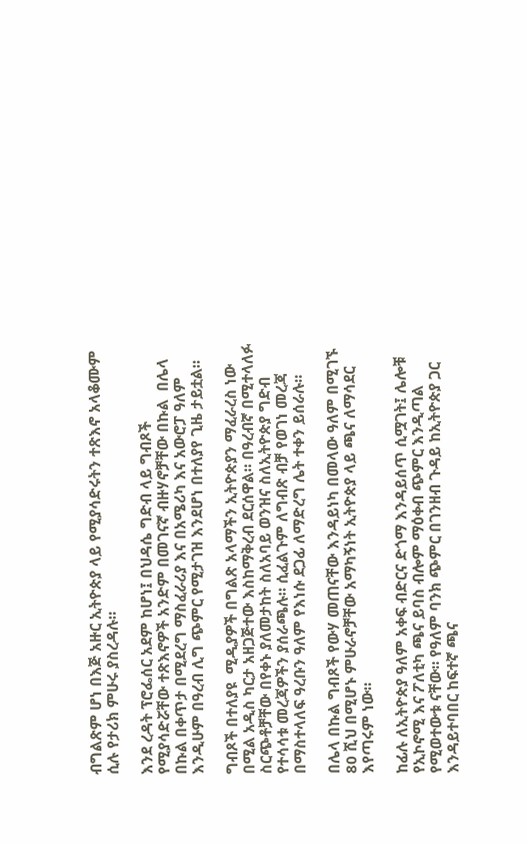ብግልጽም ሆነ በእጅ አዙር ኢትዮጵያ ላይ የሚያሳድሩትን ተጽእኖ አላቆሙም ሲሉ የታሪክ ምሁሩ ያስረዳሉ።

እንደ ረዳት ፕሮፌሰር አደም ከሆነ፤ በህዳሴ ግድብ ላይ ግብጾች የሚያሳድሯቸው ተጽእኖዎች አንድም በመገናኛ ብዙሃኖቻቸው በኩል  በሌላ በኩል በቀጥታ በሚደረግ ማስፈራሪያ እና በአሜሪካ እና አውሮፓ ዓለም እንዲሁም በዓረብ ሊግ ጭምር የሚታገዝ እንደሆነ በተለያየ ጊዜ ታይቷል።

ግብጾች በተለያዩ  ሚዲያዎች በግልጽ አላማችን ኢትዮጵያን ማፈራረስ ነው በሚል አዲስ ካርታ አዘጋጅተው እስከማቅረብ ደርሰዋል። በዓረብኛ በሚተላለፉ ስርጭቶቻቸው በየቀኑ ያለመታከት ስለአባይ ወንዝና ስለኢትዮጵያ ግድብ የተሳሳቱ መረጃዎችን ያሰራጫሉ። ሲፈልጉም ለግብጽ ብቻ የወገነ መረጃ በማስተላለፍ ዓረቡን ዓለም የእነሱ ደጋፊ ለማድረግ ሌት ተቀን ይሰራሉ።

በሌላ በኩል ግብጾች የውሃ መጠናቸው እንዳይነካ በመላው ዓለም በሚገኙ 80 ሺህ በሚሆኑ ምሁራኖቻቸው አማካኝነት ኢትዮጵያ ላይ ጫና ለማሳደር እየጣሩም ነው።

ከፊሉ ለኢትዮጵያ ዓለም አቀፍ ብድርና ድጎማ እንዳይሰጥ ሲሟገት፤ ሌሎቹ የኢኮኖሚ እና ፖለቲካ ጫና ይባስ ብሎም ማዕቀብ ጭምር እንዲጣል የሚወተውቱ ናቸው። የዓለም ባንክ ጭምር በገንዘብ ጉዳይ ከኢትዮጵያ ጋር እንዳይተባበር ከፍተኛ ጫና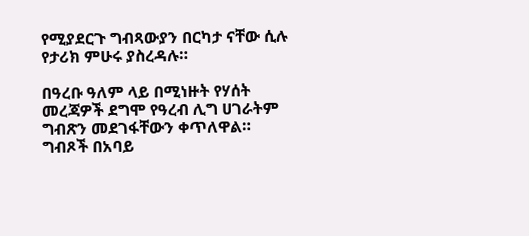የሚያደርጉ ግብጻውያን በርካታ ናቸው ሲሉ የታሪክ ምሁሩ ያስረዳሉ።

በዓረቡ ዓለም ላይ በሚነዙት የሃሰት መረጃዎች ደግሞ የዓረብ ሊግ ሀገራትም ግብጽን መደገፋቸውን ቀጥለዋል። ግብጾች በአባይ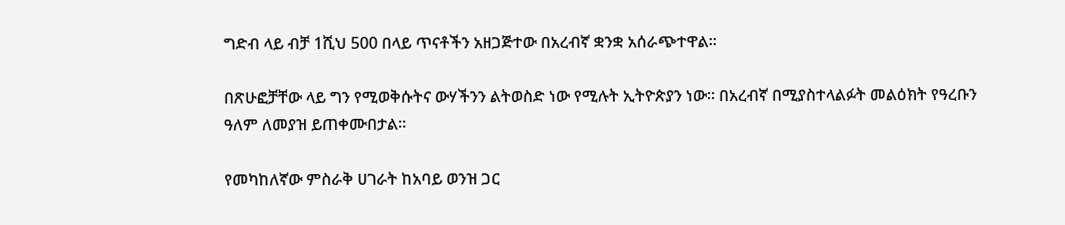ግድብ ላይ ብቻ 1ሺህ 500 በላይ ጥናቶችን አዘጋጅተው በአረብኛ ቋንቋ አሰራጭተዋል።

በጽሁፎቻቸው ላይ ግን የሚወቅሱትና ውሃችንን ልትወስድ ነው የሚሉት ኢትዮጵያን ነው። በአረብኛ በሚያስተላልፉት መልዕክት የዓረቡን ዓለም ለመያዝ ይጠቀሙበታል።

የመካከለኛው ምስራቅ ሀገራት ከአባይ ወንዝ ጋር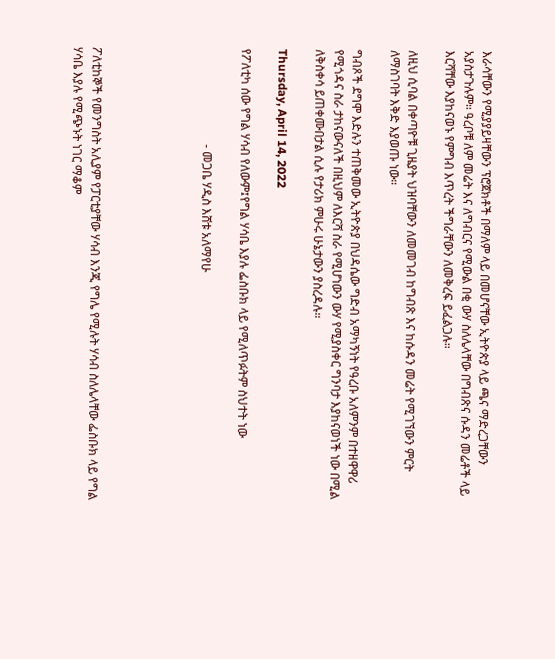እራሳቸውን የሚያያይዛቸውን ፕሮጀክቶች በማለም ላይ በመሆናቸው ኢትዮጵያ ላይ ጫና ማድረጋቸውን አያስታጉሉም። ዓረቦቹ ለም መሬት እና ለግብርና የሚውል በቂ ውሃ ስለሌላቸው በግብጽና ሱዳን መሬቶች ላይ እርሻቸው እያከናወኑ የምግብ እጥረት ችግራቸውን ለመቅረፍ ይፈልጋሉ።

ለዚህ ሲባል በቀጣዮቹ ጊዜያት ህዝባቸውን ለመመገብ ከግብጽ እና ከሱዳን መሬት የሚገኘውን ምርት ለማስገባት እቅድ እያወጡ ነው።

ግብጾች ደግሞ እድሉን ተጠቅመው ኢትዮጵያ በህዳሴው ግድብ አማካኝነት የዓረቡ አለምንም በተዘዋዋሪ የሚጎዳና ስራ ታከናውናለች በዚህም ለእርሻ ስራ የሚሆነውን ውሃ የሚያስቀር ግንባታ እያከናወነች ነው በሚል ለቅስቀሳ ይጠቀሙበታል ሲሉ የታሪክ ምሁሩ ሁኔታውን ያስረዳሉ።

Thursday, April 14, 2022

የፖለቲካ ሰው የግል ሃሳብ የለውም፤የግል ሃሳቤ እያሉ ፌስቡክ ላይ የሚለጥፉትም ስህተት ነው

                                - መጋቤ ሃዲስ እሸቱ አለማየሁ





ፖለቲከኞች የመንግስት አሊያም የፓርቲያቸው ሃሳብ እንጂ የግሌ የሚሉት ሃሳብ ስለሌላቸው ፌስቡክ ላይ የግል ሃሳቤ እያሉ የሚጭኑት ነገር ማቆም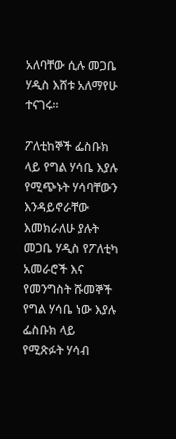አለባቸው ሲሉ መጋቤ ሃዲስ እሸቱ አለማየሁ ተናገሩ።

ፖለቲከኞች ፌስቡክ ላይ የግል ሃሳቤ እያሉ የሚጭኑት ሃሳባቸውን እንዳይኖራቸው እመክራለሁ ያሉት መጋቤ ሃዲስ የፖለቲካ አመራሮች እና የመንግስት ሹመኞች የግል ሃሳቤ ነው እያሉ ፌስቡክ ላይ የሚጽፉት ሃሳብ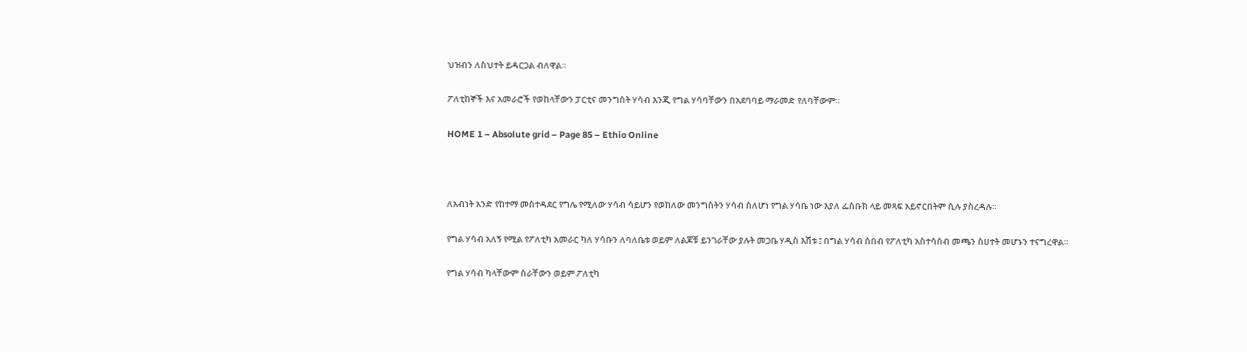ህዝብን ለስህተት ይዳርጋል ብለዋል።

ፖለቲከኞች እና አመራሮች የወከላቸውን ፓርቲና መንግስት ሃሳብ እንጂ የግል ሃሳባቸውን በአደባባይ ማራመድ የለባቸውም።

HOME 1 – Absolute grid – Page 85 – Ethio Online



ለአብነት አንድ የከተማ መስተዳደር የግሌ የሚለው ሃሳብ ሳይሆን የወከለው መንግስትን ሃሳብ ስለሆነ የግል ሃሳቤ ነው እያለ ፌስቡክ ላይ መጻፍ አይኖርበትም ሲሉ ያስረዳሉ።

የግል ሃሳብ አለኝ የሚል የፖለቲካ አመራር ካለ ሃሳቡን ለባለቤቱ ወይም ለልጆቹ ይንገራቸው ያሉት መጋቤ ሃዲስ እሸቱ ፤ በግል ሃሳብ ሰበብ የፖለቲካ አስተሳሰብ መጫን ስሀተት መሆኑን ተናግረዋል።

የግል ሃሳብ ካላቸውም ስራቸውን ወይም ፖለቲካ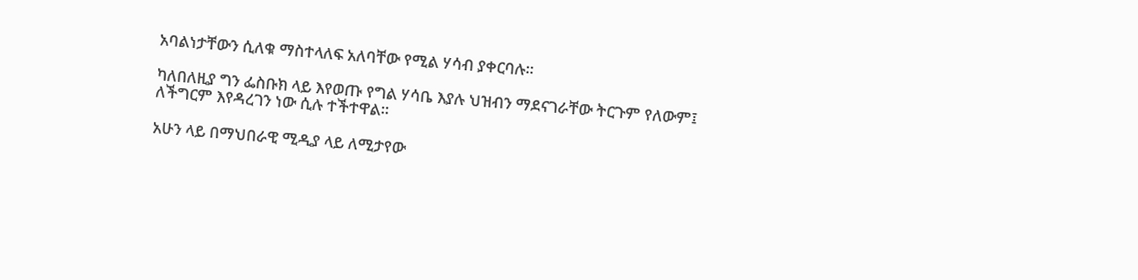አባልነታቸውን ሲለቁ ማስተላለፍ አለባቸው የሚል ሃሳብ ያቀርባሉ።

ካለበለዚያ ግን ፌስቡክ ላይ እየወጡ የግል ሃሳቤ እያሉ ህዝብን ማደናገራቸው ትርጉም የለውም፤ ለችግርም እየዳረገን ነው ሲሉ ተችተዋል።

አሁን ላይ በማህበራዊ ሚዲያ ላይ ለሚታየው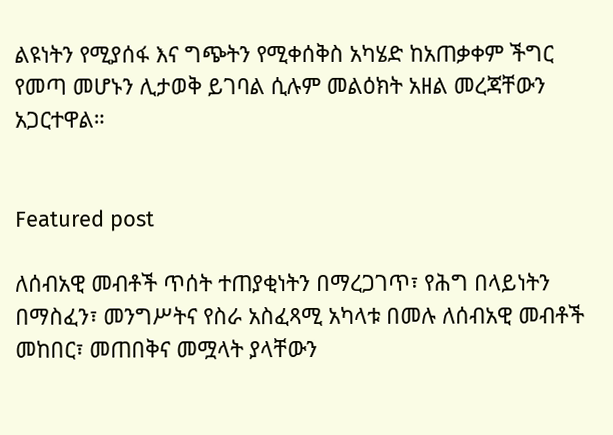ልዩነትን የሚያሰፋ እና ግጭትን የሚቀሰቅስ አካሄድ ከአጠቃቀም ችግር የመጣ መሆኑን ሊታወቅ ይገባል ሲሉም መልዕክት አዘል መረጃቸውን አጋርተዋል።


Featured post

ለሰብአዊ መብቶች ጥሰት ተጠያቂነትን በማረጋገጥ፣ የሕግ በላይነትን በማስፈን፣ መንግሥትና የስራ አስፈጻሚ አካላቱ በመሉ ለሰብአዊ መብቶች መከበር፣ መጠበቅና መሟላት ያላቸውን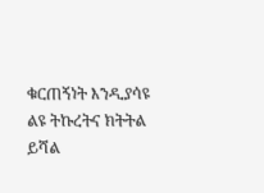ቁርጠኝነት እንዲያሳዩ ልዩ ትኩረትና ክትትል ይሻል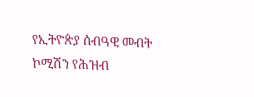የኢትዮጵያ ሰብዓዊ መብት ኮሚሽን የሕዝብ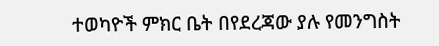ተወካዮች ምክር ቤት በየደረጃው ያሉ የመንግስት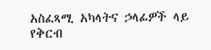አስፈጻሚ አካላትና ኃላፊዎች ላይ የቅርብ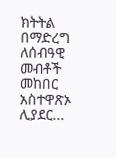ክትትል በማድረግ ለሰብዓዊ መብቶች መከበር አስተዋጽኦ ሊያደር...